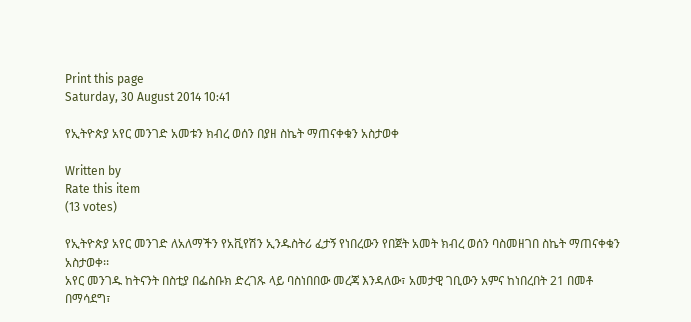Print this page
Saturday, 30 August 2014 10:41

የኢትዮጵያ አየር መንገድ አመቱን ክብረ ወሰን በያዘ ስኬት ማጠናቀቁን አስታወቀ

Written by
Rate this item
(13 votes)

የኢትዮጵያ አየር መንገድ ለአለማችን የአቪየሽን ኢንዱስትሪ ፈታኝ የነበረውን የበጀት አመት ክብረ ወሰን ባስመዘገበ ስኬት ማጠናቀቁን አስታወቀ፡፡
አየር መንገዱ ከትናንት በስቲያ በፌስቡክ ድረገጹ ላይ ባስነበበው መረጃ እንዳለው፣ አመታዊ ገቢውን አምና ከነበረበት 21 በመቶ በማሳደግ፣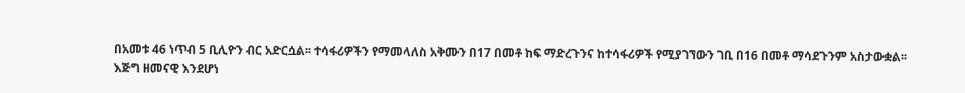በአመቱ 46 ነጥብ 5 ቢሊዮን ብር አድርሷል፡፡ ተሳፋሪዎችን የማመላለስ አቅሙን በ17 በመቶ ከፍ ማድረጉንና ከተሳፋሪዎች የሚያገኘውን ገቢ በ16 በመቶ ማሳደጉንም አስታውቋል፡፡
እጅግ ዘመናዊ እንደሆነ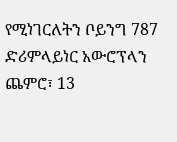የሚነገርለትን ቦይንግ 787 ድሪምላይነር አውሮፕላን ጨምሮ፣ 13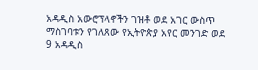አዳዲስ አውሮፕላኖችን ገዝቶ ወደ አገር ውስጥ ማስገባቱን የገለጸው የኢትዮጵያ አየር መንገድ ወደ 9 አዳዲስ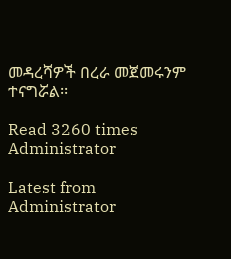መዳረሻዎች በረራ መጀመሩንም ተናግሯል፡፡

Read 3260 times
Administrator

Latest from Administrator